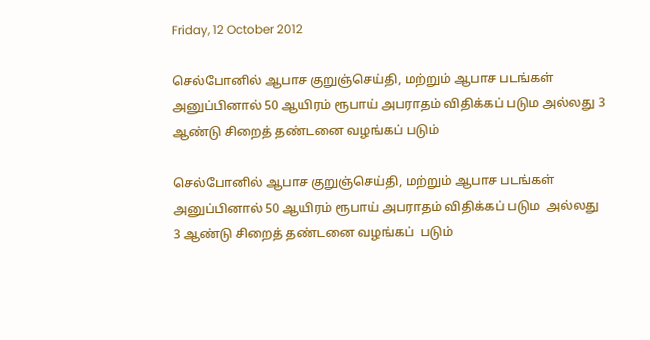Friday, 12 October 2012

செல்போனில் ஆபாச குறுஞ்செய்தி, மற்றும் ஆபாச படங்கள் அனுப்பினால் 50 ஆயிரம் ரூபாய் அபராதம் விதிக்கப் படும அல்லது 3 ஆண்டு சிறைத் தண்டனை வழங்கப் படும்

செல்போனில் ஆபாச குறுஞ்செய்தி, மற்றும் ஆபாச படங்கள் அனுப்பினால் 50 ஆயிரம் ரூபாய் அபராதம் விதிக்கப் படும  அல்லது 3 ஆண்டு சிறைத் தண்டனை வழங்கப்  படும்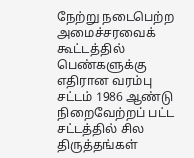நேற்று நடைபெற்ற அமைச்சரவைக் கூட்டத்தில் பெண்களுக்கு எதிரான வரம்பு சட்டம் 1986 ஆண்டு நிறைவேற்றப் பட்ட சட்டத்தில் சில திருத்தங்கள்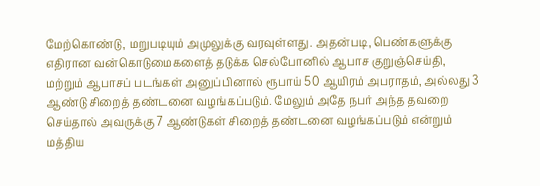மேற்கொண்டு, மறுபடியும் அமுலுக்கு வரவுள்ளது. அதன்படி, பெண்களுக்கு எதிரான வன்கொடுமைகளைத் தடுக்க செல்போனில் ஆபாச குறுஞ்செய்தி, மற்றும் ஆபாசப் படங்கள் அனுப்பினால் ரூபாய் 50 ஆயிரம் அபராதம், அல்லது 3 ஆண்டு சிறைத் தண்டனை வழங்கப்படும். மேலும் அதே நபர் அந்த தவறை செய்தால் அவருக்கு 7 ஆண்டுகள் சிறைத் தண்டனை வழங்கப்படும் என்றும் மத்திய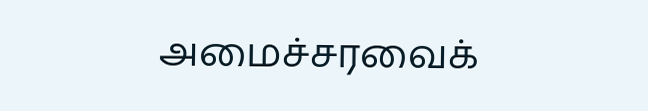அமைச்சரவைக்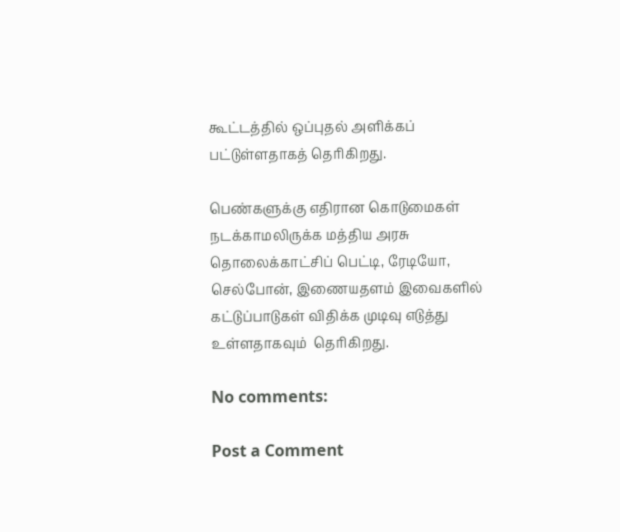கூட்டத்தில் ஒப்புதல் அளிக்கப் பட்டுள்ளதாகத் தெரிகிறது.

பெண்களுக்கு எதிரான கொடுமைகள் நடக்காமலிருக்க மத்திய அரசு தொலைக்காட்சிப் பெட்டி, ரேடியோ, செல்போன், இணையதளம் இவைகளில் கட்டுப்பாடுகள் விதிக்க முடிவு எடுத்து உள்ளதாகவும்  தெரிகிறது.

No comments:

Post a Comment